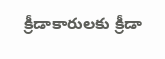క్రీడాకారులకు క్రీడా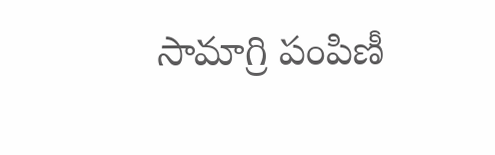సామాగ్రి పంపిణీ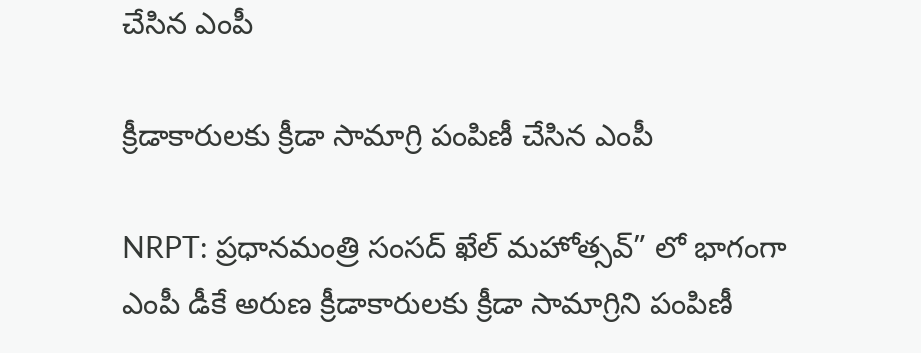చేసిన ఎంపీ

క్రీడాకారులకు క్రీడా సామాగ్రి పంపిణీ చేసిన ఎంపీ

NRPT: ప్రధానమంత్రి సంసద్ ఖేల్ మహోత్సవ్” లో భాగంగా ఎంపీ డీకే అరుణ క్రీడాకారులకు క్రీడా సామాగ్రిని పంపిణీ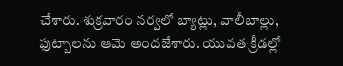చేశారు. శుక్రవారం నర్వలో బ్యాట్లు, వాలీబాల్లు, ఫుట్బాలను ఆమె అందజేశారు. యువత క్రీడల్లో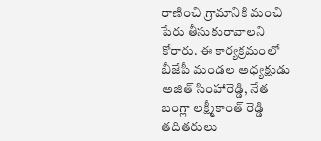రాణించి గ్రామానికి మంచి పేరు తీసుకురావాలని కోరారు. ఈ కార్యక్రమంలో బీజేపీ మండల అధ్యక్షుడు అజిత్ సింహారెడ్డి, నేత బంగ్లా లక్ష్మీకాంత్ రెడ్డి తదితరులు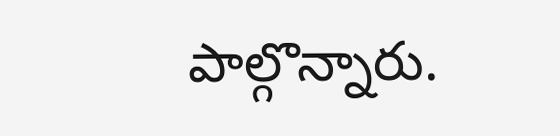పాల్గొన్నారు.